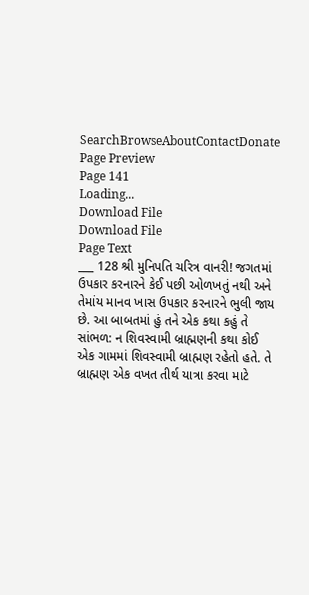SearchBrowseAboutContactDonate
Page Preview
Page 141
Loading...
Download File
Download File
Page Text
___ 128 શ્રી મુનિપતિ ચરિત્ર વાનરી! જગતમાં ઉપકાર કરનારને કેઈ પછી ઓળખતું નથી અને તેમાંય માનવ ખાસ ઉપકાર કરનારને ભુલી જાય છે. આ બાબતમાં હું તને એક કથા કહું તે સાંભળ: ન શિવસ્વામી બ્રાહ્મણની કથા કોઈ એક ગામમાં શિવસ્વામી બ્રાહ્મણ રહેતો હતે. તે બ્રાહ્મણ એક વખત તીર્થ યાત્રા કરવા માટે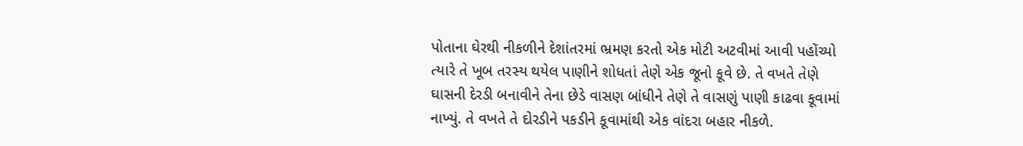પોતાના ઘેરથી નીકળીને દેશાંતરમાં ભ્રમણ કરતો એક મોટી અટવીમાં આવી પહોંચ્યો ત્યારે તે ખૂબ તરસ્ય થયેલ પાણીને શોધતાં તેણે એક જૂનો કૂવે છે. તે વખતે તેણે ઘાસની દેરડી બનાવીને તેના છેડે વાસણ બાંધીને તેણે તે વાસણું પાણી કાઢવા કૂવામાં નાખ્યું. તે વખતે તે દોરડીને પકડીને કૂવામાંથી એક વાંદરા બહાર નીકળે.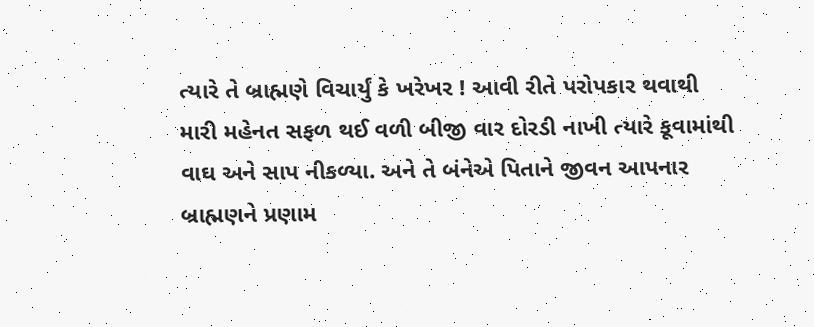ત્યારે તે બ્રાહ્મણે વિચાર્યું કે ખરેખર ! આવી રીતે પરોપકાર થવાથી મારી મહેનત સફળ થઈ વળી બીજી વાર દોરડી નાખી ત્યારે કૂવામાંથી વાઘ અને સાપ નીકળ્યા. અને તે બંનેએ પિતાને જીવન આપનાર બ્રાહ્મણને પ્રણામ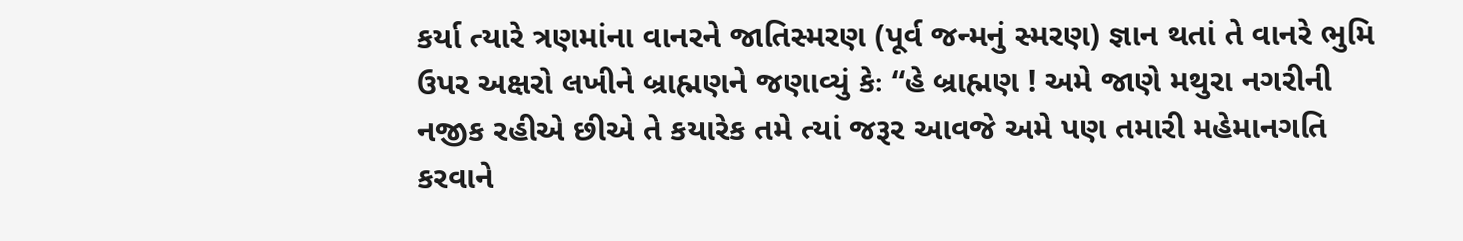કર્યા ત્યારે ત્રણમાંના વાનરને જાતિસ્મરણ (પૂર્વ જન્મનું સ્મરણ) જ્ઞાન થતાં તે વાનરે ભુમિ ઉપર અક્ષરો લખીને બ્રાહ્મણને જણાવ્યું કેઃ “હે બ્રાહ્મણ ! અમે જાણે મથુરા નગરીની નજીક રહીએ છીએ તે કયારેક તમે ત્યાં જરૂર આવજે અમે પણ તમારી મહેમાનગતિ કરવાને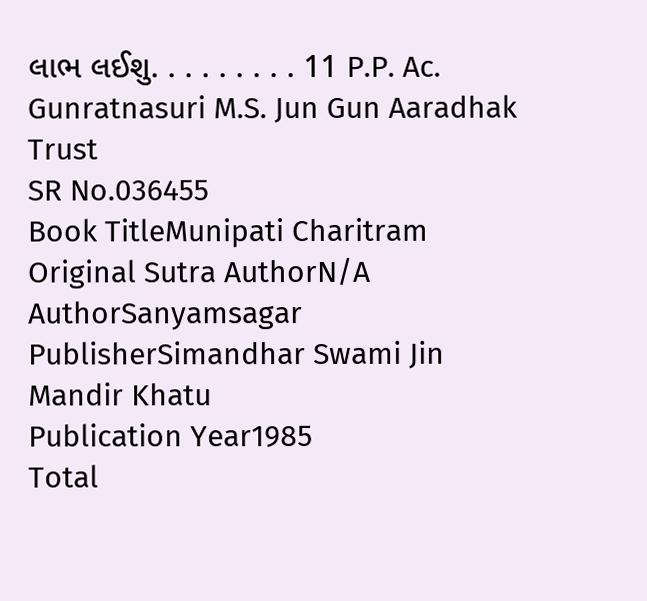લાભ લઈશુ. . . . . . . . . 11 P.P. Ac. Gunratnasuri M.S. Jun Gun Aaradhak Trust
SR No.036455
Book TitleMunipati Charitram
Original Sutra AuthorN/A
AuthorSanyamsagar
PublisherSimandhar Swami Jin Mandir Khatu
Publication Year1985
Total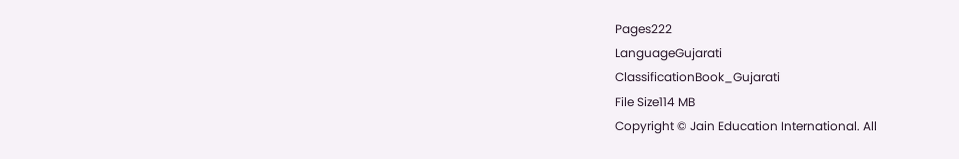Pages222
LanguageGujarati
ClassificationBook_Gujarati
File Size114 MB
Copyright © Jain Education International. All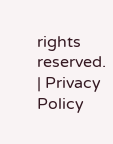rights reserved. | Privacy Policy